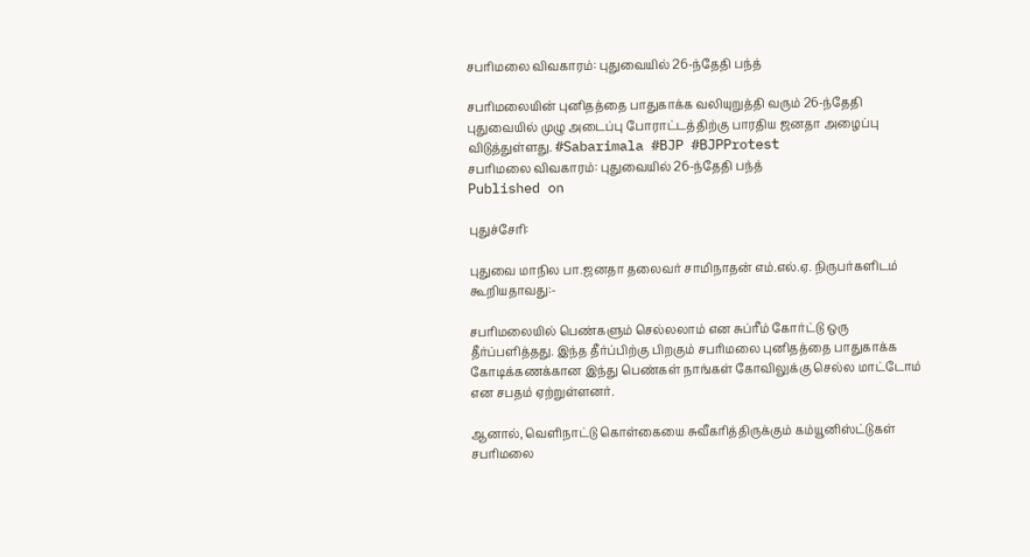சபரிமலை விவகாரம்: புதுவையில் 26-ந்தேதி பந்த்

சபரிமலையின் புனிதத்தை பாதுகாக்க வலியுறுத்தி வரும் 26-ந்தேதி புதுவையில் முழு அடைப்பு போராட்டத்திற்கு பாரதிய ஜனதா அழைப்பு விடுத்துள்ளது. #Sabarimala #BJP #BJPProtest
சபரிமலை விவகாரம்: புதுவையில் 26-ந்தேதி பந்த்
Published on

புதுச்சேரி:

புதுவை மாநில பா.ஜனதா தலைவர் சாமிநாதன் எம்.எல்.ஏ. நிருபர்களிடம் கூறியதாவது:-

சபரிமலையில் பெண்களும் செல்லலாம் என சுப்ரீம் கோர்ட்டு ஒரு தீர்ப்பளித்தது. இந்த தீர்ப்பிற்கு பிறகும் சபரிமலை புனிதத்தை பாதுகாக்க கோடிக்கணக்கான இந்து பெண்கள் நாங்கள் கோவிலுக்கு செல்ல மாட்டோம் என சபதம் ஏற்றுள்ளனர்.

ஆனால், வெளிநாட்டு கொள்கையை சுவீகரித்திருக்கும் கம்யூனிஸ்ட்டுகள் சபரிமலை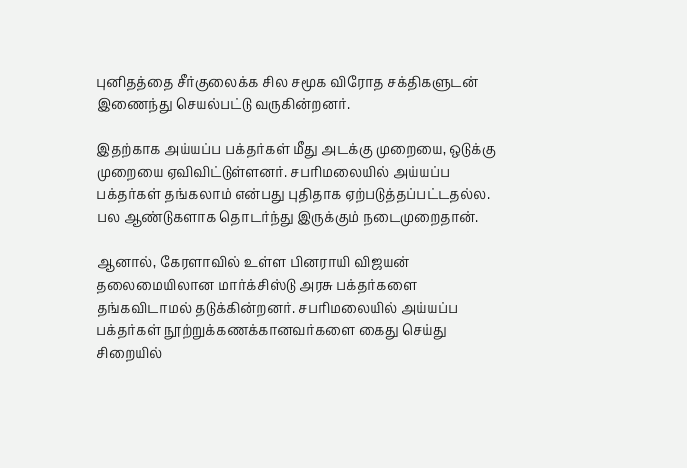புனிதத்தை சீர்குலைக்க சில சமூக விரோத சக்திகளுடன் இணைந்து செயல்பட்டு வருகின்றனர்.

இதற்காக அய்யப்ப பக்தர்கள் மீது அடக்கு முறையை, ஒடுக்கு முறையை ஏவிவிட்டுள்ளனர். சபரிமலையில் அய்யப்ப பக்தர்கள் தங்கலாம் என்பது புதிதாக ஏற்படுத்தப்பட்டதல்ல. பல ஆண்டுகளாக தொடர்ந்து இருக்கும் நடைமுறைதான்.

ஆனால், கேரளாவில் உள்ள பினராயி விஜயன் தலைமையிலான மார்க்சிஸ்டு அரசு பக்தர்களை தங்கவிடாமல் தடுக்கின்றனர். சபரிமலையில் அய்யப்ப பக்தர்கள் நூற்றுக்கணக்கானவர்களை கைது செய்து சிறையில்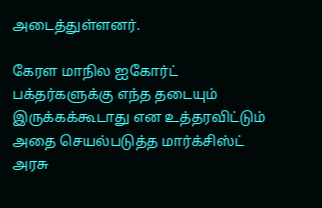அடைத்துள்ளனர்.

கேரள மாநில ஐகோர்ட் பக்தர்களுக்கு எந்த தடையும் இருக்கக்கூடாது என உத்தரவிட்டும் அதை செயல்படுத்த மார்க்சிஸ்ட் அரசு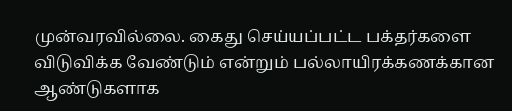முன்வரவில்லை. கைது செய்யப்பட்ட பக்தர்களை விடுவிக்க வேண்டும் என்றும் பல்லாயிரக்கணக்கான ஆண்டுகளாக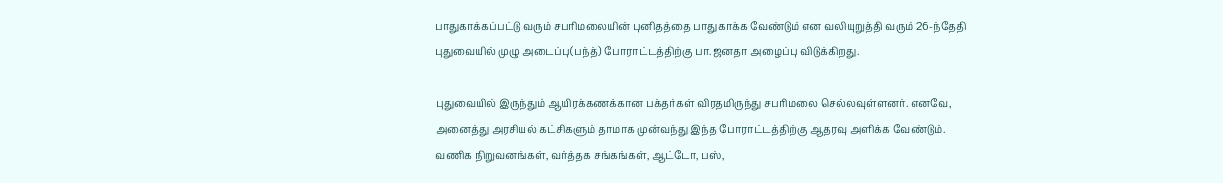பாதுகாக்கப்பட்டு வரும் சபரிமலையின் புனிதத்தை பாதுகாக்க வேண்டும் என வலியுறுத்தி வரும் 26-ந்தேதி புதுவையில் முழு அடைப்பு(பந்த்) போராட்டத்திற்கு பா.ஜனதா அழைப்பு விடுக்கிறது.

புதுவையில் இருந்தும் ஆயிரக்கணக்கான பக்தர்கள் விரதமிருந்து சபரிமலை செல்லவுள்ளனர். எனவே, அனைத்து அரசியல் கட்சிகளும் தாமாக முன்வந்து இந்த போராட்டத்திற்கு ஆதரவு அளிக்க வேண்டும். வணிக நிறுவனங்கள், வர்த்தக சங்கங்கள், ஆட்டோ, பஸ்,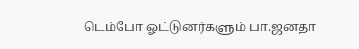டெம்போ ஓட்டுனர்களும் பா.ஜனதா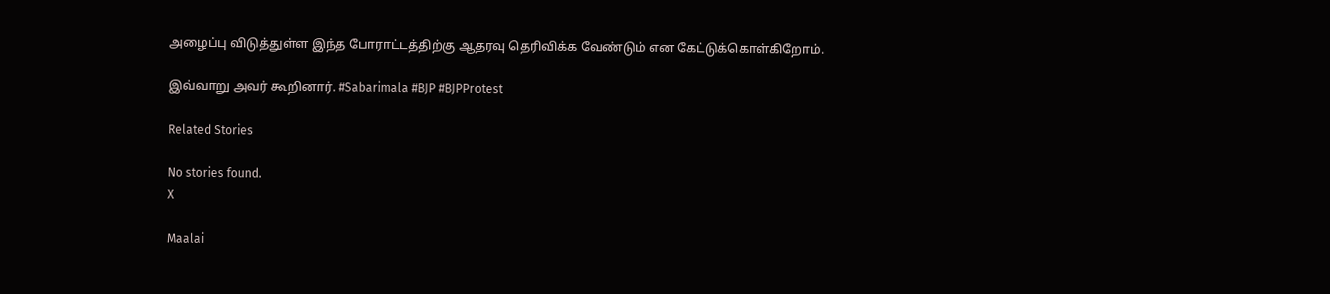அழைப்பு விடுத்துள்ள இந்த போராட்டத்திற்கு ஆதரவு தெரிவிக்க வேண்டும் என கேட்டுக்கொள்கிறோம்.

இவ்வாறு அவர் கூறினார். #Sabarimala #BJP #BJPProtest

Related Stories

No stories found.
X

Maalai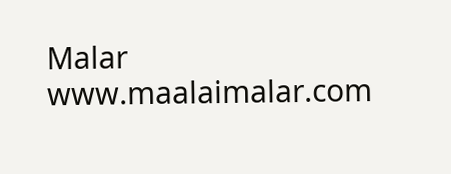Malar
www.maalaimalar.com